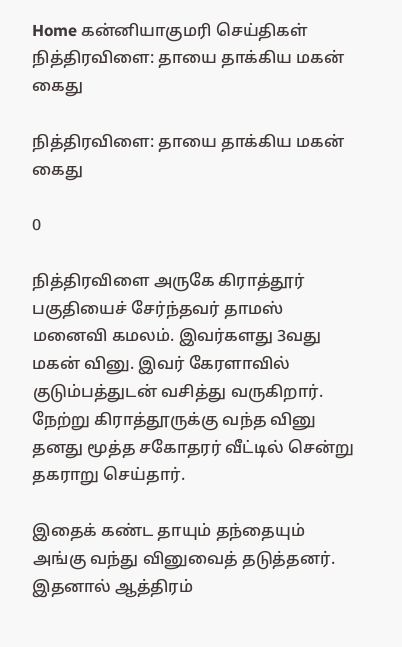Home கன்னியாகுமரி செய்திகள் நித்திரவிளை: தாயை தாக்கிய மகன் கைது

நித்திரவிளை: தாயை தாக்கிய மகன் கைது

0

நித்திரவிளை அருகே கிராத்தூர் பகுதியைச் சேர்ந்தவர் தாமஸ் மனைவி கமலம். இவர்களது 3வது மகன் வினு. இவர் கேரளாவில் குடும்பத்துடன் வசித்து வருகிறார். நேற்று கிராத்தூருக்கு வந்த வினு தனது மூத்த சகோதரர் வீட்டில் சென்று தகராறு செய்தார்.

இதைக் கண்ட தாயும் தந்தையும் அங்கு வந்து வினுவைத் தடுத்தனர். இதனால் ஆத்திரம்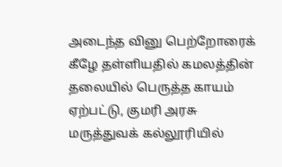அடைந்த வினு பெற்றோரைக் கீழே தள்ளியதில் கமலத்தின் தலையில் பெருத்த காயம் ஏற்பட்டு, குமரி அரசு மருத்துவக் கல்லூரியில்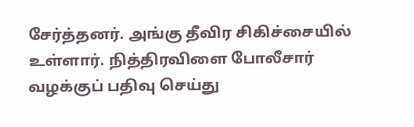சேர்த்தனர். அங்கு தீவிர சிகிச்சையில் உள்ளார். நித்திரவிளை போலீசார் வழக்குப் பதிவு செய்து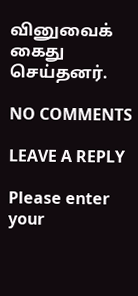வினுவைக் கைது செய்தனர்.

NO COMMENTS

LEAVE A REPLY

Please enter your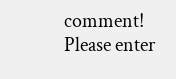comment!
Please enter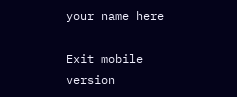your name here

Exit mobile version